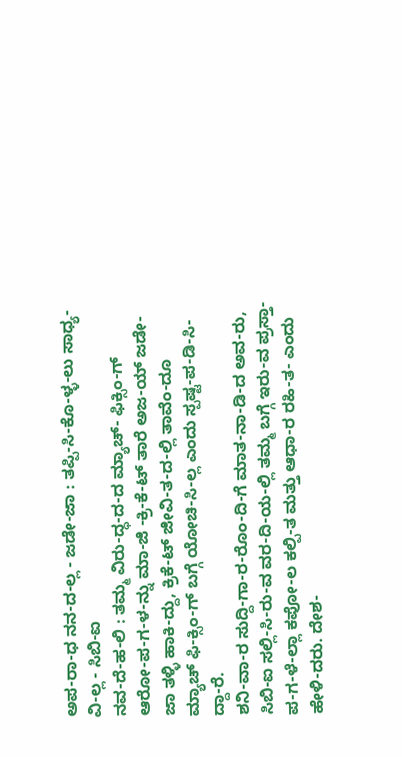ಅಪ-ರಾ-ಧ ನನ-ದ-ಲ್ಲ - ಜಡೇ-ಜಾ : ತಪ್ಪಿ-ಸಿ-ಕೊ-ಳ್ಳ-ಲು ಸಾಧ್ಯ-ವಿ-ಲ್ಲ - ಸಿಬಿ-ಐ
ನವ-ದೆ-ಹ-ಲಿ : ತಮ್ಮ ವಿರು-ದ್ಧ-ದ-ದ ಮ್ಯಾಚ್- ಫಿಕ್ಸಿಂ-ಗ್ ಆರೋ-ಪ-ಗ-ಳ-ನ್ನು ಮಾ-ಜಿ -ಕ್ರಿ-ಕೆ-ಟ್ ತಾರೆ ಅಜ-ಯ್ ಜಡೇ-ಜಾ ತಳ್ಳಿ ಹಾಕಿ-ದ್ದು, ಕ್ರಿಕೆ-ಟ್ ಜೀವಿ-ತ-ದ-ಲ್ಲಿ ತಾವೆಂ-ದೂ ಮ್ಯಾಚ್ ಫಿ-ಕ್ಸಿಂ-ಗ್ ಬಗ್ಗೆ ಯೋಚಿ-ಸಿ-ಲ್ಲ ಎಂದು ಸ್ಪಷ್ಟ-ಪ-ಡಿ-ಸಿ-ದ್ದಾ-ರೆ.
ಶನಿ-ವಾ-ರ ಸುದ್ದಿ-ಗಾ-ರ-ರೊಂ-ದಿ-ಗೆ ಮಾತ-ನಾ-ಡಿ-ದ ಅವ-ರು, ಸಿಬಿ-ಐ ಸಲ್ಲಿ-ಸಿ-ರು-ವ ವರ-ದಿ-ಯ-ಲ್ಲಿ ತಮ್ಮ ಬಗ್ಗೆ ಇರು-ವ ಪ್ರಸ್ತಾ-ಪ-ಗ-ಳೆ-ಲ್ಲಾ ಕಪೋ-ಲ ಕಲ್ಪಿ-ತ ಮತ್ತು ಆಧಾ-ರ ರಹಿ-ತ- ಎಂದು ಹೇಳಿ-ದರು. ದೇಶ-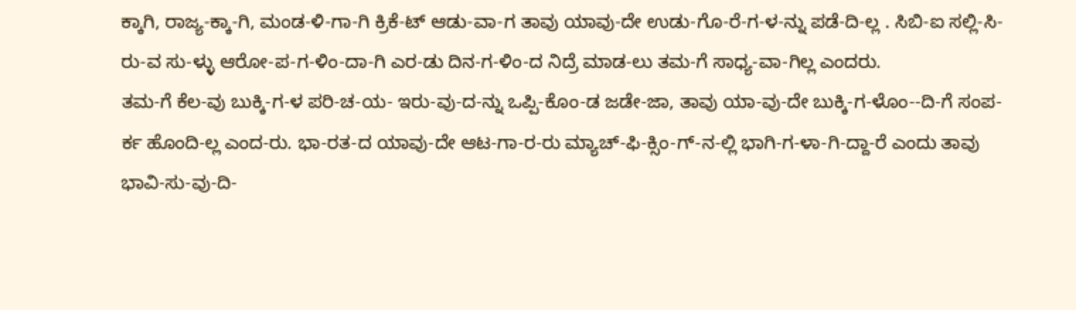ಕ್ಕಾಗಿ, ರಾಜ್ಯ-ಕ್ಕಾ-ಗಿ, ಮಂಡ-ಳಿ-ಗಾ-ಗಿ ಕ್ರಿಕೆ-ಟ್ ಆಡು-ವಾ-ಗ ತಾವು ಯಾವು-ದೇ ಉಡು-ಗೊ-ರೆ-ಗ-ಳ-ನ್ನು ಪಡೆ-ದಿ-ಲ್ಲ . ಸಿಬಿ-ಐ ಸಲ್ಲಿ-ಸಿ-ರು-ವ ಸು-ಳ್ಳು ಆರೋ-ಪ-ಗ-ಳಿಂ-ದಾ-ಗಿ ಎರ-ಡು ದಿನ-ಗ-ಳಿಂ-ದ ನಿದ್ರೆ ಮಾಡ-ಲು ತಮ-ಗೆ ಸಾಧ್ಯ-ವಾ-ಗಿಲ್ಲ ಎಂದರು.
ತಮ-ಗೆ ಕೆಲ-ವು ಬುಕ್ಕಿ-ಗ-ಳ ಪರಿ-ಚ-ಯ- ಇರು-ವು-ದ-ನ್ನು ಒಪ್ಪಿ-ಕೊಂ-ಡ ಜಡೇ-ಜಾ, ತಾವು ಯಾ-ವು-ದೇ ಬುಕ್ಕಿ-ಗ-ಳೊಂ--ದಿ-ಗೆ ಸಂಪ-ರ್ಕ ಹೊಂದಿ-ಲ್ಲ ಎಂದ-ರು. ಭಾ-ರತ-ದ ಯಾವು-ದೇ ಆಟ-ಗಾ-ರ-ರು ಮ್ಯಾಚ್-ಫಿ-ಕ್ಸಿಂ-ಗ್-ನ-ಲ್ಲಿ ಭಾಗಿ-ಗ-ಳಾ-ಗಿ-ದ್ದಾ-ರೆ ಎಂದು ತಾವು ಭಾವಿ-ಸು-ವು-ದಿ-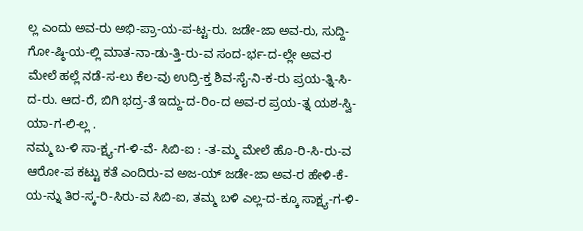ಲ್ಲ ಎಂದು ಅವ-ರು ಅಭಿ-ಪ್ರಾ-ಯ-ಪ-ಟ್ಟ-ರು. ಜಡೇ-ಜಾ ಅವ-ರು, ಸುದ್ದಿ-ಗೋ-ಷ್ಠಿ-ಯ-ಲ್ಲಿ ಮಾತ-ನಾ-ಡು-ತ್ತಿ-ರು-ವ ಸಂದ-ರ್ಭ-ದ-ಲ್ಲೇ ಅವ-ರ ಮೇಲೆ ಹಲ್ಲೆ ನಡೆ-ಸ-ಲು ಕೆಲ-ವು ಉದ್ರಿ-ಕ್ತ ಶಿವ-ಸೈ-ನಿ-ಕ-ರು ಪ್ರಯ-ತ್ನಿ-ಸಿ-ದ-ರು. ಆದ-ರೆ, ಬಿಗಿ ಭದ್ರ-ತೆ ಇದ್ದು-ದ-ರಿಂ-ದ ಅವ-ರ ಪ್ರಯ-ತ್ನ ಯಶ-ಸ್ವಿ-ಯಾ-ಗ-ಲಿ-ಲ್ಲ .
ನಮ್ಮ ಬ-ಳಿ ಸಾ-ಕ್ಷ್ಯ-ಗ-ಳಿ-ವೆ- ಸಿಬಿ-ಐ : -ತ-ಮ್ಮ ಮೇಲೆ ಹೊ-ರಿ-ಸಿ-ರು-ವ ಆರೋ-ಪ ಕಟ್ಟು ಕತೆ ಎಂದಿರು-ವ ಅಜ-ಯ್ ಜಡೇ-ಜಾ ಅವ-ರ ಹೇಳಿ-ಕೆ-ಯ-ನ್ನು ತಿರ-ಸ್ಕ-ರಿ-ಸಿರು-ವ ಸಿಬಿ-ಐ, ತಮ್ಮ ಬಳಿ ಎಲ್ಲ-ದ-ಕ್ಕೂ ಸಾಕ್ಷ್ಯ-ಗ-ಳಿ-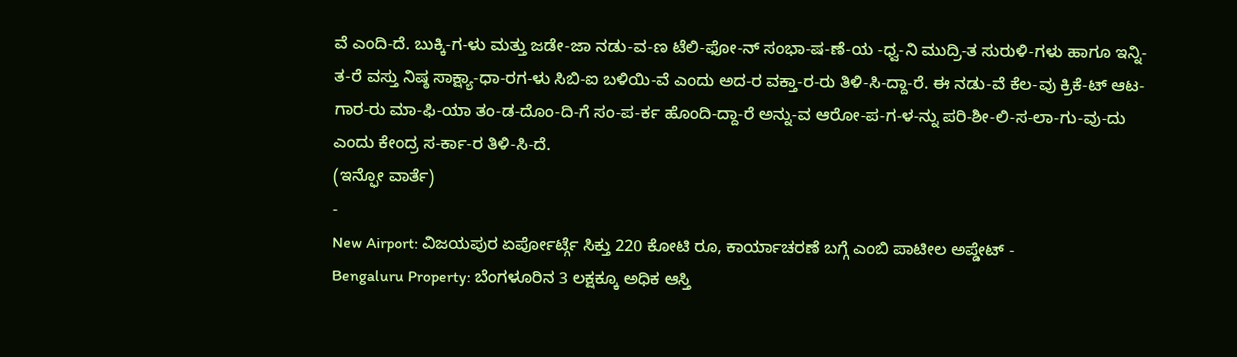ವೆ ಎಂದಿ-ದೆ. ಬುಕ್ಕಿ-ಗ-ಳು ಮತ್ತು ಜಡೇ-ಜಾ ನಡು-ವ-ಣ ಟೆಲಿ-ಫೋ-ನ್ ಸಂಭಾ-ಷ-ಣೆ-ಯ -ಧ್ವ-ನಿ ಮುದ್ರಿ-ತ ಸುರುಳಿ-ಗಳು ಹಾಗೂ ಇನ್ನಿ-ತ-ರೆ ವಸ್ತು ನಿಷ್ಠ ಸಾಕ್ಷ್ಯಾ-ಧಾ-ರಗ-ಳು ಸಿಬಿ-ಐ ಬಳಿಯಿ-ವೆ ಎಂದು ಅದ-ರ ವಕ್ತಾ-ರ-ರು ತಿಳಿ-ಸಿ-ದ್ದಾ-ರೆ. ಈ ನಡು-ವೆ ಕೆಲ-ವು ಕ್ರಿಕೆ-ಟ್ ಆಟ-ಗಾರ-ರು ಮಾ-ಫಿ-ಯಾ ತಂ-ಡ-ದೊಂ-ದಿ-ಗೆ ಸಂ-ಪ-ರ್ಕ ಹೊಂದಿ-ದ್ದಾ-ರೆ ಅನ್ನು-ವ ಆರೋ-ಪ-ಗ-ಳ-ನ್ನು ಪರಿ-ಶೀ-ಲಿ-ಸ-ಲಾ-ಗು-ವು-ದು ಎಂದು ಕೇಂದ್ರ ಸ-ರ್ಕಾ-ರ ತಿಳಿ-ಸಿ-ದೆ.
(ಇನ್ಫೋ ವಾರ್ತೆ)
-
New Airport: ವಿಜಯಪುರ ಏರ್ಪೋರ್ಟ್ಗೆ ಸಿಕ್ತು 220 ಕೋಟಿ ರೂ, ಕಾರ್ಯಾಚರಣೆ ಬಗ್ಗೆ ಎಂಬಿ ಪಾಟೀಲ ಅಪ್ಡೇಟ್ -
Bengaluru Property: ಬೆಂಗಳೂರಿನ 3 ಲಕ್ಷಕ್ಕೂ ಅಧಿಕ ಆಸ್ತಿ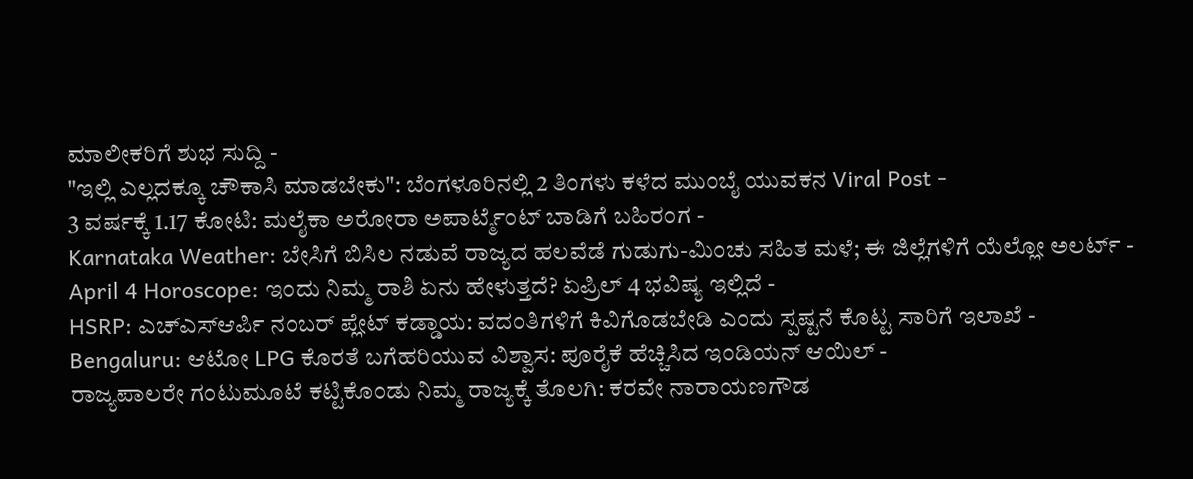ಮಾಲೀಕರಿಗೆ ಶುಭ ಸುದ್ದಿ -
"ಇಲ್ಲಿ ಎಲ್ಲದಕ್ಕೂ ಚೌಕಾಸಿ ಮಾಡಬೇಕು": ಬೆಂಗಳೂರಿನಲ್ಲಿ 2 ತಿಂಗಳು ಕಳೆದ ಮುಂಬೈ ಯುವಕನ Viral Post -
3 ವರ್ಷಕ್ಕೆ 1.17 ಕೋಟಿ: ಮಲೈಕಾ ಅರೋರಾ ಅಪಾರ್ಟ್ಮೆಂಟ್ ಬಾಡಿಗೆ ಬಹಿರಂಗ -
Karnataka Weather: ಬೇಸಿಗೆ ಬಿಸಿಲ ನಡುವೆ ರಾಜ್ಯದ ಹಲವೆಡೆ ಗುಡುಗು-ಮಿಂಚು ಸಹಿತ ಮಳೆ; ಈ ಜಿಲ್ಲೆಗಳಿಗೆ ಯೆಲ್ಲೋ ಅಲರ್ಟ್ -
April 4 Horoscope: ಇಂದು ನಿಮ್ಮ ರಾಶಿ ಏನು ಹೇಳುತ್ತದೆ? ಏಪ್ರಿಲ್ 4 ಭವಿಷ್ಯ ಇಲ್ಲಿದೆ -
HSRP: ಎಚ್ಎಸ್ಆರ್ಪಿ ನಂಬರ್ ಪ್ಲೇಟ್ ಕಡ್ಡಾಯ: ವದಂತಿಗಳಿಗೆ ಕಿವಿಗೊಡಬೇಡಿ ಎಂದು ಸ್ಪಷ್ಟನೆ ಕೊಟ್ಟ ಸಾರಿಗೆ ಇಲಾಖೆ -
Bengaluru: ಆಟೋ LPG ಕೊರತೆ ಬಗೆಹರಿಯುವ ವಿಶ್ವಾಸ: ಪೂರೈಕೆ ಹೆಚ್ಚಿಸಿದ ಇಂಡಿಯನ್ ಆಯಿಲ್ -
ರಾಜ್ಯಪಾಲರೇ ಗಂಟುಮೂಟೆ ಕಟ್ಟಿಕೊಂಡು ನಿಮ್ಮ ರಾಜ್ಯಕ್ಕೆ ತೊಲಗಿ: ಕರವೇ ನಾರಾಯಣಗೌಡ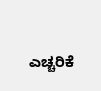ಎಚ್ಚರಿಕೆ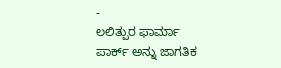-
ಲಲಿತ್ಪುರ ಫಾರ್ಮಾ ಪಾರ್ಕ್ ಅನ್ನು ಜಾಗತಿಕ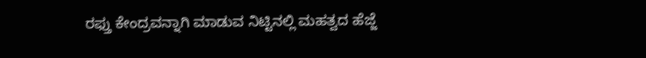ರಫ್ತು ಕೇಂದ್ರವನ್ನಾಗಿ ಮಾಡುವ ನಿಟ್ಟಿನಲ್ಲಿ ಮಹತ್ವದ ಹೆಜ್ಜೆ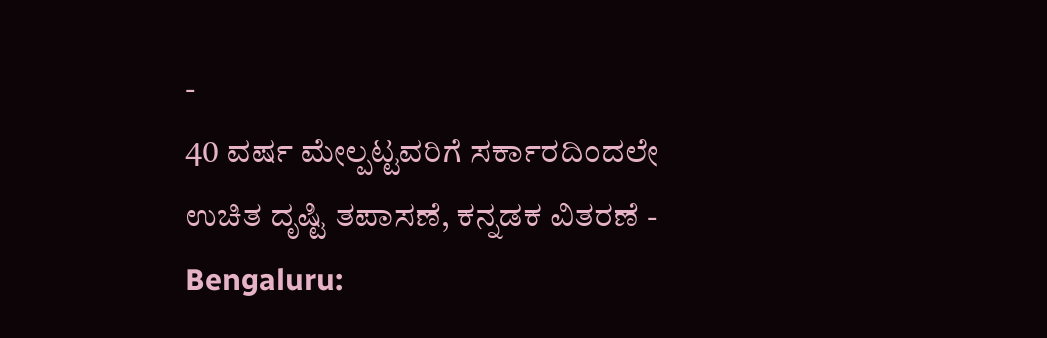-
40 ವರ್ಷ ಮೇಲ್ಪಟ್ಟವರಿಗೆ ಸರ್ಕಾರದಿಂದಲೇ ಉಚಿತ ದೃಷ್ಟಿ ತಪಾಸಣೆ, ಕನ್ನಡಕ ವಿತರಣೆ -
Bengaluru: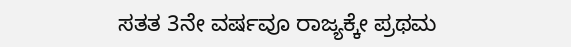ಸತತ 3ನೇ ವರ್ಷವೂ ರಾಜ್ಯಕ್ಕೇ ಪ್ರಥಮ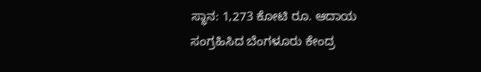ಸ್ಥಾನ: 1,273 ಕೋಟಿ ರೂ. ಆದಾಯ ಸಂಗ್ರಹಿಸಿದ ಬೆಂಗಳೂರು ಕೇಂದ್ರ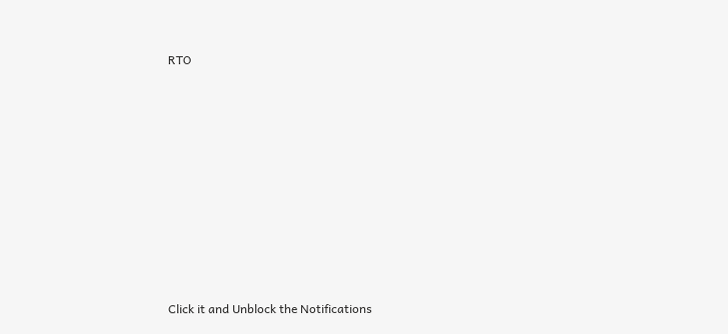RTO












Click it and Unblock the Notifications